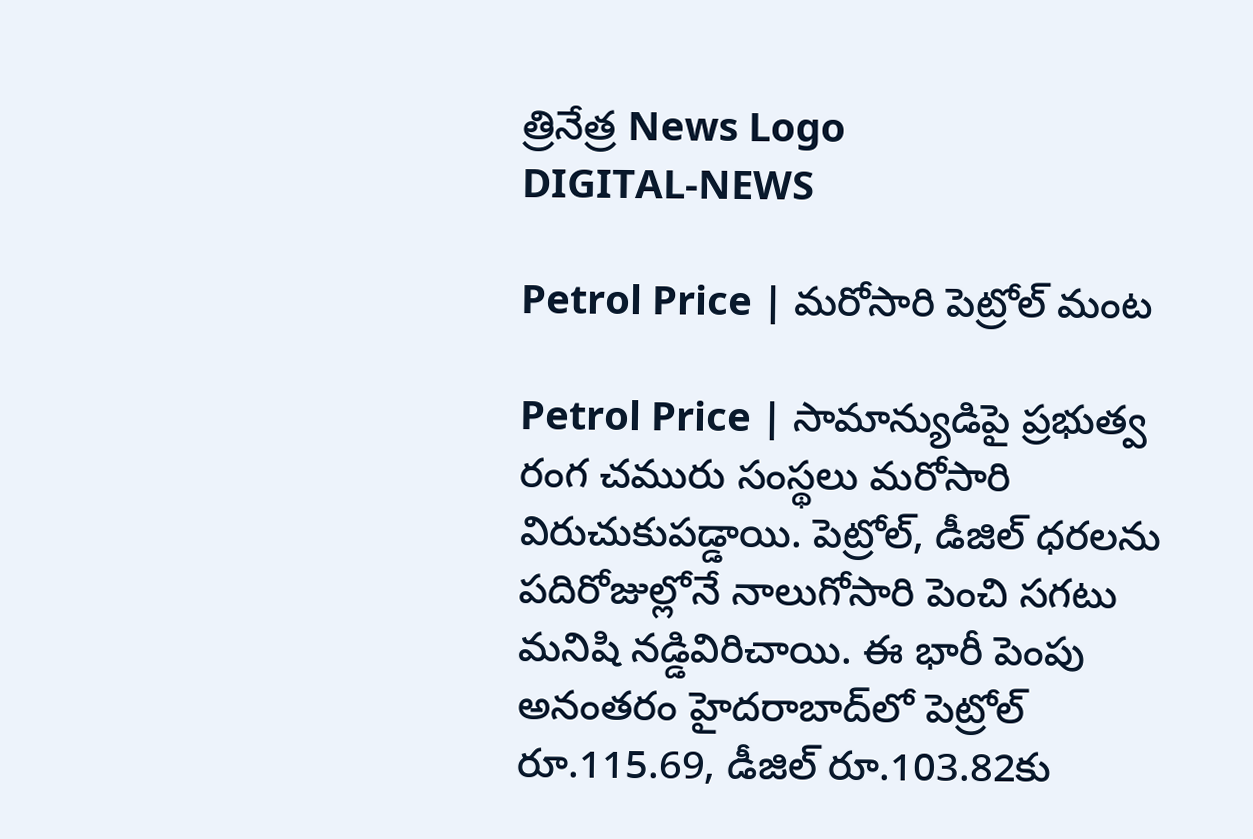త్రినేత్ర News Logo
DIGITAL-NEWS

Petrol Price | మ‌రోసారి పెట్రోల్ మంట‌

Petrol Price | సామాన్యుడిపై ప్ర‌భుత్వ రంగ చ‌మురు సంస్థ‌లు మ‌రోసారి విరుచుకుప‌డ్డాయి. పెట్రోల్‌, డీజిల్ ధ‌ర‌ల‌ను ప‌దిరోజుల్లోనే నాలుగోసారి పెంచి స‌గ‌టు మ‌నిషి న‌డ్డివిరిచాయి. ఈ భారీ పెంపు అనంత‌రం హైద‌రాబాద్‌లో పెట్రోల్ రూ.115.69, డీజిల్ రూ.103.82కు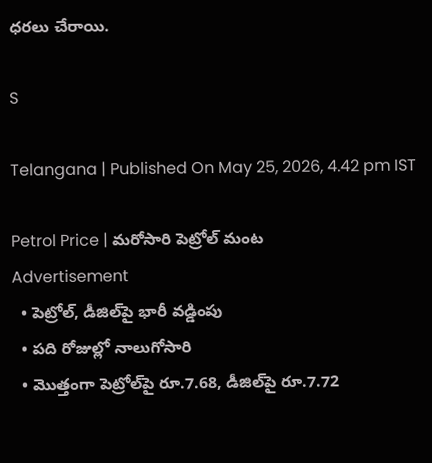ధ‌ర‌లు చేరాయి.

S

Telangana | Published On May 25, 2026, 4.42 pm IST

Petrol Price | మ‌రోసారి పెట్రోల్ మంట‌
Advertisement
  • పెట్రోల్‌, డీజిల్‌పై భారీ వ‌డ్డింపు
  • ప‌ది రోజుల్లో నాలుగోసారి
  • మొత్తంగా పెట్రోల్‌పై రూ.7.68, డీజిల్‌పై రూ.7.72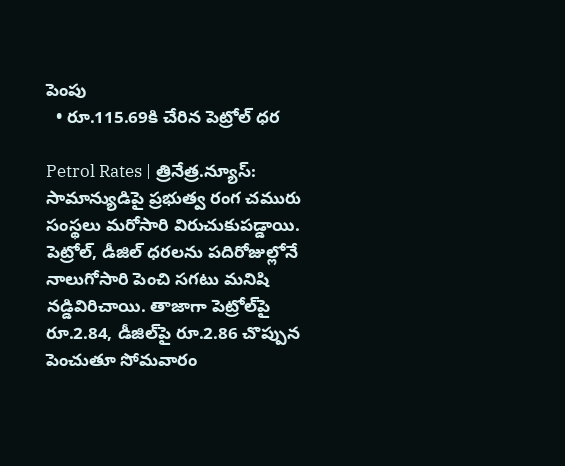పెంపు
  • రూ.115.69కి చేరిన పెట్రోల్ ధ‌ర‌

Petrol Rates | త్రినేత్ర‌.న్యూస్‌: సామాన్యుడిపై ప్ర‌భుత్వ రంగ చ‌మురు సంస్థ‌లు మ‌రోసారి విరుచుకుప‌డ్డాయి. పెట్రోల్‌, డీజిల్ ధ‌ర‌ల‌ను ప‌దిరోజుల్లోనే నాలుగోసారి పెంచి స‌గ‌టు మ‌నిషి న‌డ్డివిరిచాయి. తాజాగా పెట్రోల్‌పై రూ.2.84, డీజిల్‌పై రూ.2.86 చొప్పున పెంచుతూ సోమ‌వారం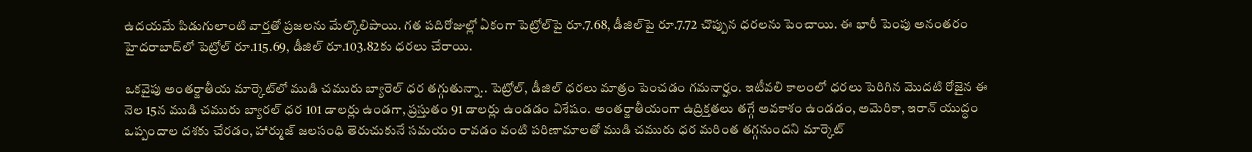ఉద‌య‌మే పిడుగులాంటి వార్త‌తో ప్ర‌జ‌ల‌ను మేల్కొలిపాయి. గ‌త ప‌దిరోజుల్లో ఏకంగా పెట్రోల్‌పై రూ.7.68, డీజిల్‌పై రూ.7.72 చొప్పున ధ‌ర‌ల‌ను పెంచాయి. ఈ భారీ పెంపు అనంత‌రం హైద‌రాబాద్‌లో పెట్రోల్ రూ.115.69, డీజిల్ రూ.103.82కు ధ‌ర‌లు చేరాయి.

ఒక‌వైపు అంత‌ర్జాతీయ మార్కెట్‌లో ముడి చ‌మురు బ్యారెల్ ధ‌ర త‌గ్గుతున్నా.. పెట్రోల్‌, డీజిల్ ధ‌ర‌లు మాత్రం పెంచ‌డం గ‌మ‌నార్హం. ఇటీవ‌లి కాలంలో ధ‌ర‌లు పెరిగిన మొద‌టి రోజైన ఈ నెల 15న ముడి చ‌మురు బ్యార‌ల్ ధ‌ర 101 డాల‌ర్లు ఉండ‌గా, ప్ర‌స్తుతం 91 డాల‌ర్లు ఉండ‌డం విశేషం. అంత‌ర్జాతీయంగా ఉద్రిక్త‌త‌లు త‌గ్గే అవ‌కాశం ఉండ‌డం, అమెరికా, ఇరాన్ యుద్ధం ఒప్పందాల ద‌శ‌కు చేర‌డం, హార్ముజ్ జ‌ల‌సంధి తెరుచుకునే స‌మ‌యం రావ‌డం వంటి ప‌రిణామాల‌తో ముడి చ‌మురు ధ‌ర మ‌రింత త‌గ్గ‌నుంద‌ని మార్కెట్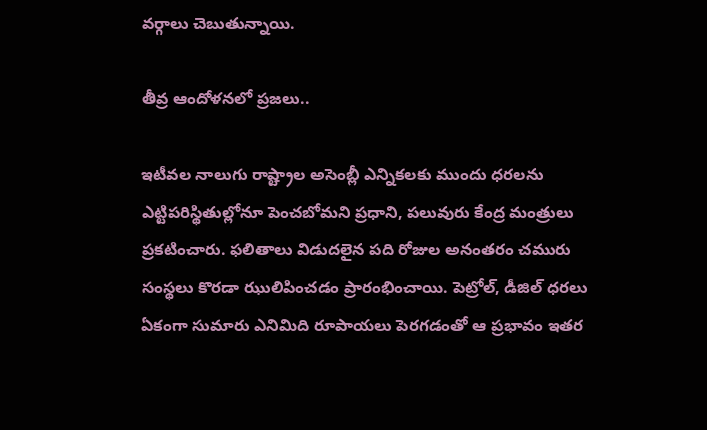వ‌ర్గాలు చెబుతున్నాయి.

తీవ్ర ఆందోళ‌న‌లో ప్ర‌జ‌లు..

ఇటీవ‌ల‌ నాలుగు రాష్ట్రాల అసెంబ్లీ ఎన్నిక‌ల‌కు ముందు ధ‌ర‌ల‌ను ఎట్టిప‌రిస్థితుల్లోనూ పెంచ‌బోమ‌ని ప్ర‌ధాని, ప‌లువురు కేంద్ర మంత్రులు ప్ర‌క‌టించారు. ఫ‌లితాలు విడుద‌లైన ప‌ది రోజుల అనంత‌రం చ‌మురు సంస్థ‌లు కొర‌డా ఝులిపించ‌డం ప్రారంభించాయి. పెట్రోల్‌, డీజిల్ ధ‌ర‌లు ఏకంగా సుమారు ఎనిమిది రూపాయ‌లు పెర‌గ‌డంతో ఆ ప్ర‌భావం ఇత‌ర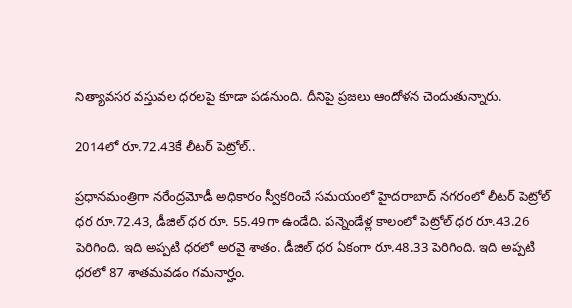నిత్యావ‌స‌ర వ‌స్తువ‌ల ధ‌ర‌ల‌పై కూడా ప‌డ‌నుంది. దీనిపై ప్ర‌జ‌లు ఆందోళ‌న చెందుతున్నారు.

2014లో రూ.72.43కే లీట‌ర్ పెట్రోల్‌..

ప్ర‌ధాన‌మంత్రిగా న‌రేంద్ర‌మోడీ అధికారం స్వీక‌రించే స‌మ‌యంలో హైద‌రాబాద్ న‌గ‌రంలో లీట‌ర్ పెట్రోల్ ధ‌ర రూ.72.43, డీజిల్ ధ‌ర రూ. 55.49గా ఉండేది. ప‌న్నెండేళ్ల కాలంలో పెట్రోల్ ధ‌ర రూ.43.26 పెరిగింది. ఇది అప్ప‌టి ధ‌ర‌లో అర‌వై శాతం. డీజిల్ ధ‌ర ఏకంగా రూ.48.33 పెరిగింది. ఇది అప్ప‌టి ధ‌ర‌లో 87 శాతమ‌వ‌డం గ‌మ‌నార్హం.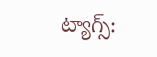ట్యాగ్స్: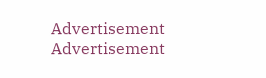Advertisement
Advertisement